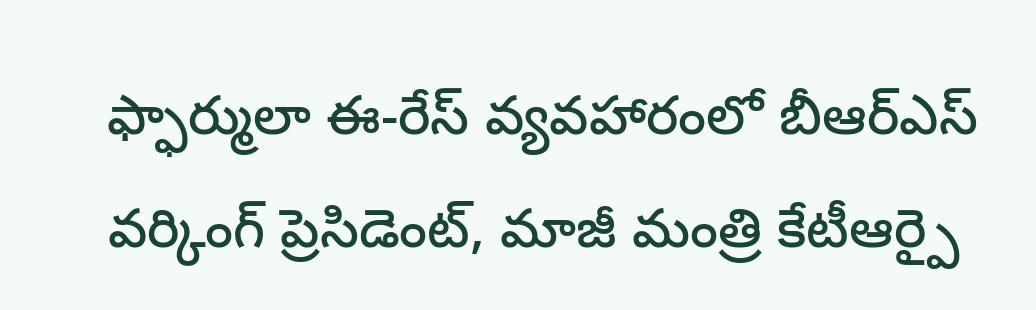ఫ్ఫార్ములా ఈ-రేస్ వ్యవహారంలో బీఆర్ఎస్ వర్కింగ్ ప్రెసిడెంట్, మాజీ మంత్రి కేటీఆర్పై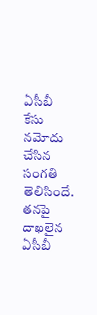ఏసీబీ కేసు నమోదు చేసిన సంగతి తెలిసిందే. తనపై దాఖలైన ఏసీబీ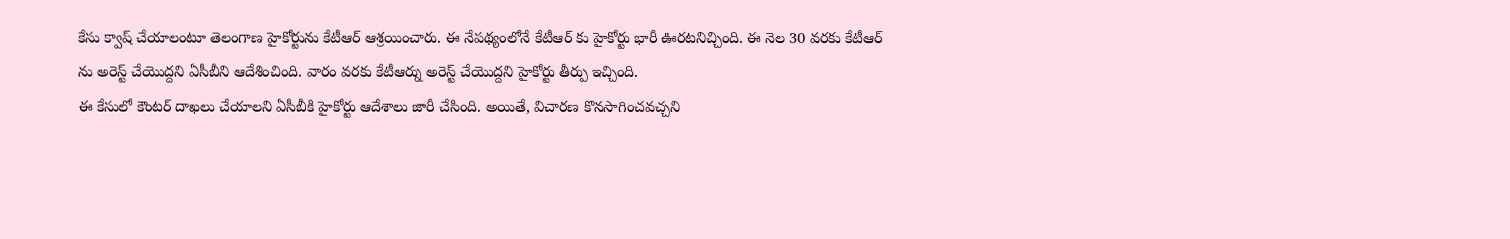కేసు క్వాష్ చేయాలంటూ తెలంగాణ హైకోర్టును కేటీఆర్ ఆశ్రయించారు. ఈ నేపథ్యంలోనే కేటీఆర్ కు హైకోర్టు భారీ ఊరటనిచ్చింది. ఈ నెల 30 వరకు కేటీఆర్ ను అరెస్ట్ చేయొద్దని ఏసీబీని ఆదేశించింది. వారం వరకు కేటీఆర్ను అరెస్ట్ చేయొద్దని హైకోర్టు తీర్పు ఇచ్చింది.
ఈ కేసులో కౌంటర్ దాఖలు చేయాలని ఏసీబీకి హైకోర్టు ఆదేశాలు జారీ చేసింది. అయితే, విచారణ కొనసాగించవచ్చని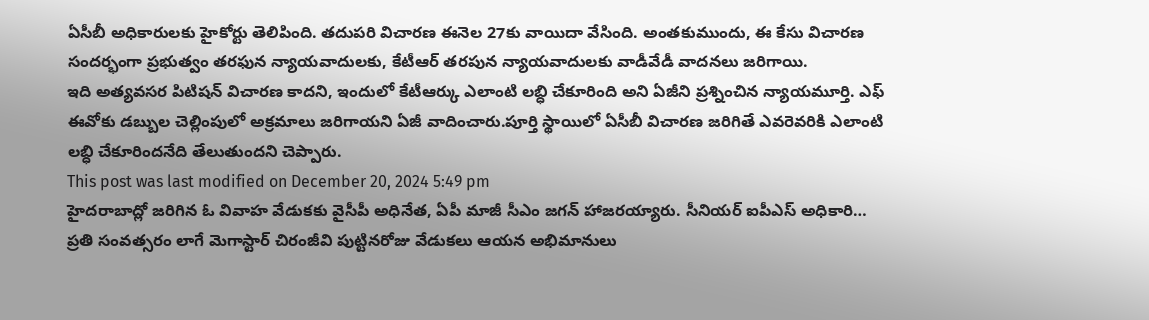ఏసీబీ అధికారులకు హైకోర్టు తెలిపింది. తదుపరి విచారణ ఈనెల 27కు వాయిదా వేసింది. అంతకుముందు, ఈ కేసు విచారణ సందర్భంగా ప్రభుత్వం తరఫున న్యాయవాదులకు, కేటీఆర్ తరపున న్యాయవాదులకు వాడీవేడీ వాదనలు జరిగాయి.
ఇది అత్యవసర పిటిషన్ విచారణ కాదని, ఇందులో కేటీఆర్కు ఎలాంటి లబ్ధి చేకూరింది అని ఏజీని ప్రశ్నించిన న్యాయమూర్తి. ఎఫ్ ఈవోకు డబ్బుల చెల్లింపులో అక్రమాలు జరిగాయని ఏజీ వాదించారు.పూర్తి స్థాయిలో ఏసీబీ విచారణ జరిగితే ఎవరెవరికి ఎలాంటి లబ్ధి చేకూరిందనేది తేలుతుందని చెప్పారు.
This post was last modified on December 20, 2024 5:49 pm
హైదరాబాద్లో జరిగిన ఓ వివాహ వేడుకకు వైసీపీ అధినేత, ఏపీ మాజీ సీఎం జగన్ హాజరయ్యారు. సీనియర్ ఐపీఎస్ అధికారి…
ప్రతి సంవత్సరం లాగే మెగాస్టార్ చిరంజీవి పుట్టినరోజు వేడుకలు ఆయన అభిమానులు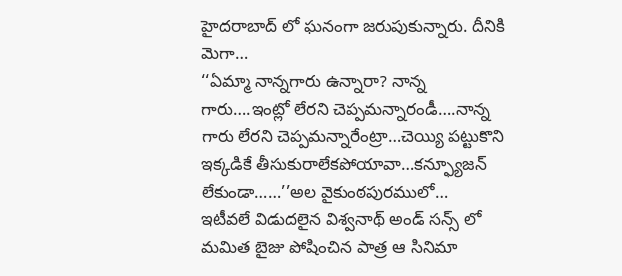హైదరాబాద్ లో ఘనంగా జరుపుకున్నారు. దీనికి మెగా…
‘‘ఏమ్మా నాన్నగారు ఉన్నారా? నాన్న గారు….ఇంట్లో లేరని చెప్పమన్నారండీ….నాన్న గారు లేరని చెప్పమన్నారేంట్రా…చెయ్యి పట్టుకొని ఇక్కడికే తీసుకురాలేకపోయావా…కన్ఫ్యూజన్ లేకుండా……’’అల వైకుంఠపురములో…
ఇటీవలే విడుదలైన విశ్వనాథ్ అండ్ సన్స్ లో మమిత బైజు పోషించిన పాత్ర ఆ సినిమా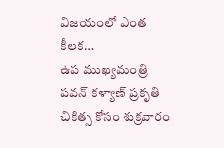విజయంలో ఎంత కీలక…
ఉప ముఖ్యమంత్రి పవన్ కళ్యాణ్ ప్రకృతి చికిత్స కోసం శుక్రవారం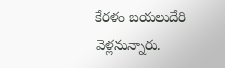కేరళం బయలుదేరి వెళ్లనున్నారు.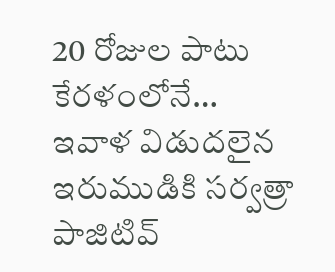20 రోజుల పాటు కేరళంలోనే…
ఇవాళ విడుదలైన ఇరుముడికి సర్వత్రా పాజిటివ్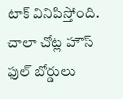టాక్ వినిపిస్తోంది. చాలా చోట్ల హౌస్ ఫుల్ బోర్డులు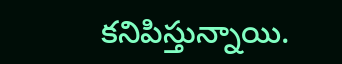కనిపిస్తున్నాయి.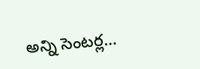అన్ని సెంటర్ల…